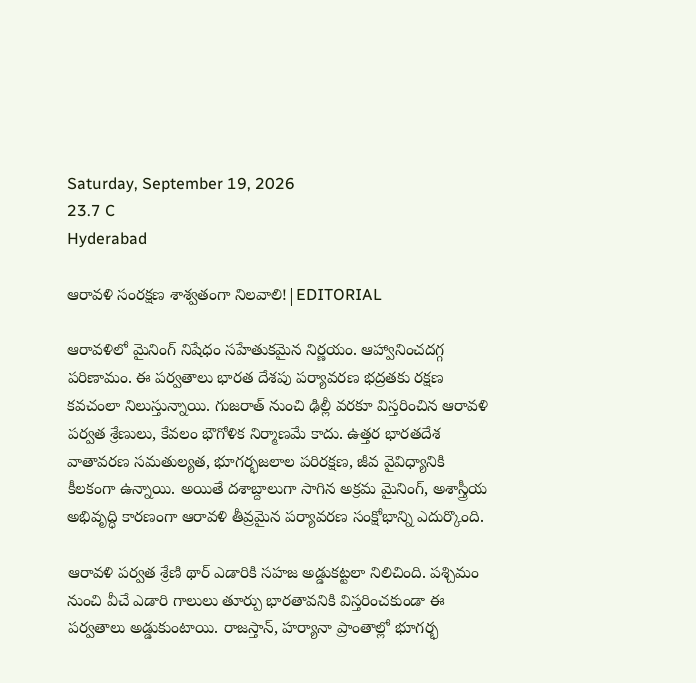Saturday, September 19, 2026
23.7 C
Hyderabad

ఆరావళి సంరక్షణ శాశ్వతంగా నిలవాలి!|EDITORIAL

ఆరావళిలో మైనింగ్ నిషేధం సహేతుకమైన నిర్ణయం. ఆహ్వానించదగ్గ పరిణామం. ఈ పర్వతాలు భారత దేశపు పర్యావరణ భద్రతకు రక్షణ కవచంలా నిలుస్తున్నాయి. గుజరాత్ నుంచి ఢిల్లీ వరకూ విస్తరించిన ఆరావళి పర్వత శ్రేణులు, కేవలం భౌగోళిక నిర్మాణమే కాదు. ఉత్తర భారతదేశ వాతావరణ సమతుల్యత, భూగర్భజలాల పరిరక్షణ, జీవ వైవిధ్యానికి కీలకంగా ఉన్నాయి. అయితే దశాబ్దాలుగా సాగిన అక్రమ మైనింగ్, అశాస్త్రీయ అభివృద్ధి కారణంగా ఆరావళి తీవ్రమైన పర్యావరణ సంక్షోభాన్ని ఎదుర్కొంది.

ఆరావళి పర్వత శ్రేణి థార్ ఎడారికి సహజ అడ్డుకట్టలా నిలిచింది. పశ్చిమం నుంచి వీచే ఎడారి గాలులు తూర్పు భారతావనికి విస్తరించకుండా ఈ పర్వతాలు అడ్డుకుంటాయి. రాజస్తాన్, హర్యానా ప్రాంతాల్లో భూగర్భ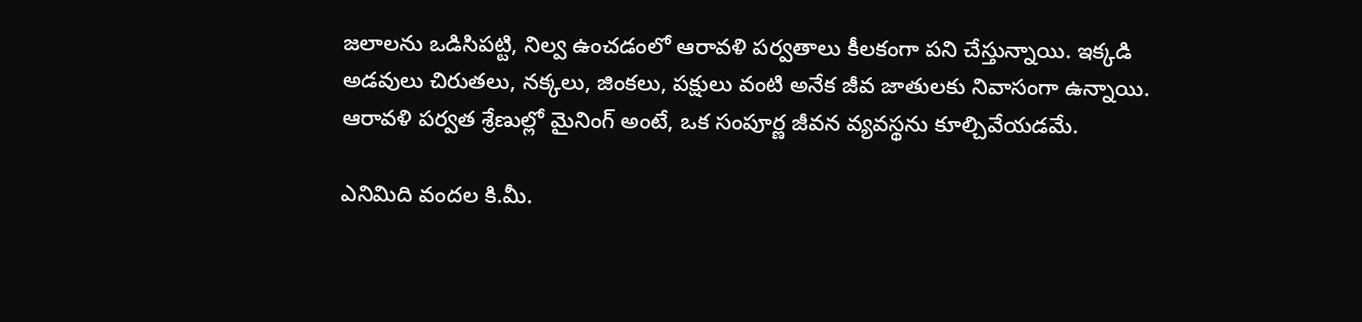జలాలను ఒడిసిపట్టి, నిల్వ ఉంచడంలో ఆరావళి పర్వతాలు కీలకంగా పని చేస్తున్నాయి. ఇక్కడి అడవులు చిరుతలు, నక్కలు, జింకలు, పక్షులు వంటి అనేక జీవ జాతులకు నివాసంగా ఉన్నాయి. ఆరావళి పర్వత శ్రేణుల్లో మైనింగ్ అంటే, ఒక సంపూర్ణ జీవన వ్యవస్థను కూల్చివేయడమే.

ఎనిమిది వందల కి.మీ.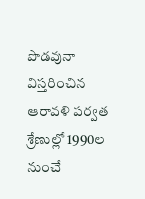పొడవునా విస్తరించిన ఆరావళి పర్వత శ్రేణుల్లో 1990ల నుంచే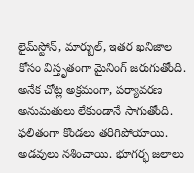లైమ్‌స్టోన్, మార్బుల్, ఇతర ఖనిజాల కోసం విస్తృతంగా మైనింగ్ జరుగుతోంది. అనేక చోట్ల అక్రమంగా, పర్యావరణ అనుమతులు లేకుండానే సాగుతోంది. ఫలితంగా కొండలు తరిగిపోయాయి. అడవులు నశించాయి. భూగర్భ జలాలు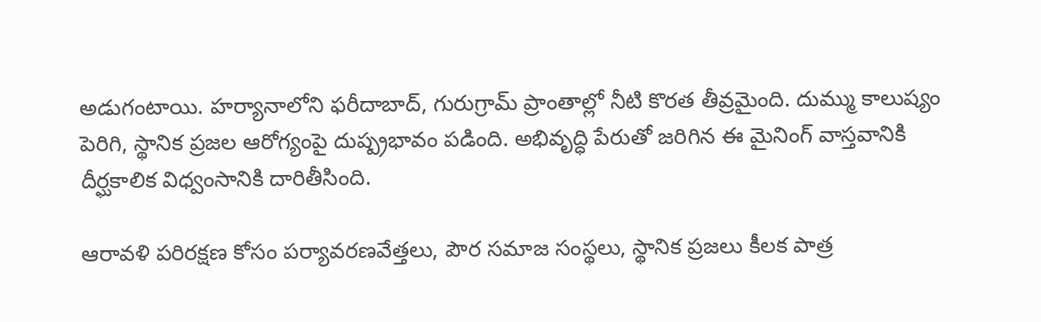అడుగంటాయి. హర్యానాలోని ఫరీదాబాద్, గురుగ్రామ్ ప్రాంతాల్లో నీటి కొరత తీవ్రమైంది. దుమ్ము కాలుష్యం పెరిగి, స్థానిక ప్రజల ఆరోగ్యంపై దుష్ప్రభావం పడింది. అభివృద్ధి పేరుతో జరిగిన ఈ మైనింగ్ వాస్తవానికి దీర్ఘకాలిక విధ్వంసానికి దారితీసింది.

ఆరావళి పరిరక్షణ కోసం పర్యావరణవేత్తలు, పౌర సమాజ సంస్థలు, స్థానిక ప్రజలు కీలక పాత్ర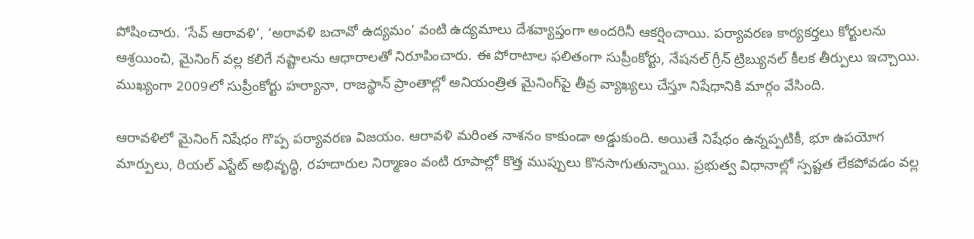పోషించారు. ‘సేవ్ ఆరావళి’, ‘అరావళి బచావో ఉద్యమం’ వంటి ఉద్యమాలు దేశవ్యాప్తంగా అందరినీ ఆకర్షించాయి. పర్యావరణ కార్యకర్తలు కోర్టులను ఆశ్రయించి, మైనింగ్ వల్ల కలిగే నష్టాలను ఆధారాలతో నిరూపించారు. ఈ పోరాటాల ఫలితంగా సుప్రీంకోర్టు, నేషనల్ గ్రీన్ ట్రిబ్యునల్ కీలక తీర్పులు ఇచ్చాయి. ముఖ్యంగా 2009లో సుప్రీంకోర్టు హర్యానా, రాజస్థాన్ ప్రాంతాల్లో అనియంత్రిత మైనింగ్‌పై తీవ్ర వ్యాఖ్యలు చేస్తూ నిషేధానికి మార్గం వేసింది.

ఆరావళిలో మైనింగ్ నిషేధం గొప్ప పర్యావరణ విజయం. ఆరావళి మరింత నాశనం కాకుండా అడ్డుకుంది. అయితే నిషేధం ఉన్నప్పటికీ, భూ ఉపయోగ మార్పులు, రియల్ ఎస్టేట్ అభివృద్ధి, రహదారుల నిర్మాణం వంటి రూపాల్లో కొత్త ముప్పులు కొనసాగుతున్నాయి. ప్రభుత్వ విధానాల్లో స్పష్టత లేకపోవడం వల్ల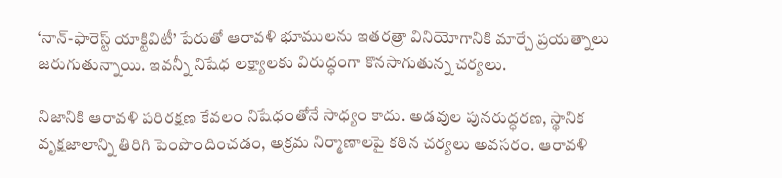‘నాన్-ఫారెస్ట్ యాక్టివిటీ’ పేరుతో ఆరావళి భూములను ఇతరత్రా వినియోగానికి మార్చే ప్రయత్నాలు జరుగుతున్నాయి. ఇవన్నీ నిషేధ లక్ష్యాలకు విరుద్ధంగా కొనసాగుతున్న చర్యలు.

నిజానికి ఆరావళి పరిరక్షణ కేవలం నిషేధంతోనే సాధ్యం కాదు. అడవుల పునరుద్ధరణ, స్థానిక వృక్షజాలాన్ని తిరిగి పెంపొందించడం, అక్రమ నిర్మాణాలపై కఠిన చర్యలు అవసరం. ఆరావళి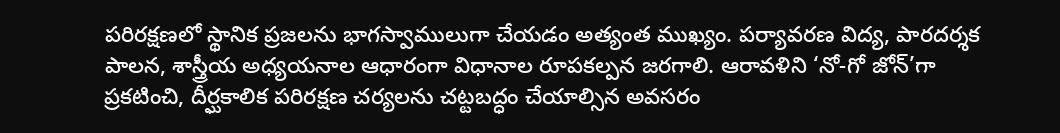పరిరక్షణలో స్థానిక ప్రజలను భాగస్వాములుగా చేయడం అత్యంత ముఖ్యం. పర్యావరణ విద్య, పారదర్శక పాలన, శాస్త్రీయ అధ్యయనాల ఆధారంగా విధానాల రూపకల్పన జరగాలి. ఆరావళిని ‘నో-గో జోన్’గా ప్రకటించి, దీర్ఘకాలిక పరిరక్షణ చర్యలను చట్టబద్ధం చేయాల్సిన అవసరం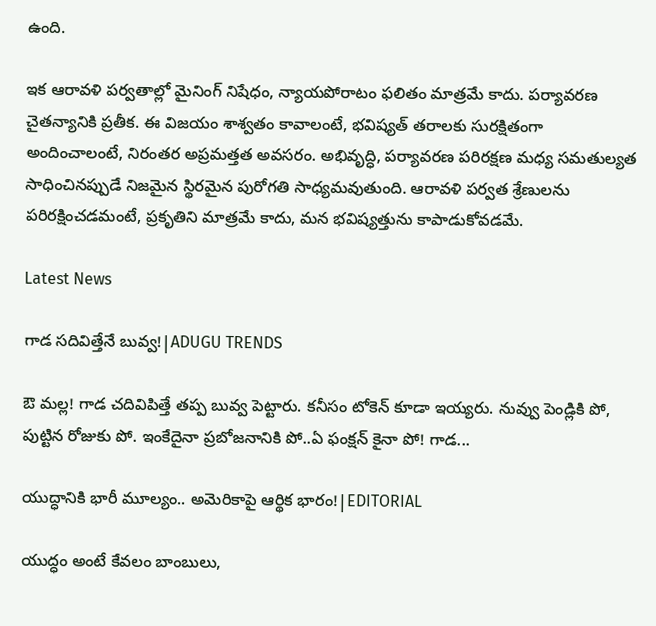ఉంది.

ఇక ఆరావళి పర్వతాల్లో మైనింగ్ నిషేధం, న్యాయపోరాటం ఫలితం మాత్రమే కాదు. పర్యావరణ చైతన్యానికి ప్రతీక. ఈ విజయం శాశ్వతం కావాలంటే, భవిష్యత్ తరాలకు సురక్షితంగా అందించాలంటే, నిరంతర అప్రమత్తత అవసరం. అభివృద్ధి, పర్యావరణ పరిరక్షణ మధ్య సమతుల్యత సాధించినప్పుడే నిజమైన స్థిరమైన పురోగతి సాధ్యమవుతుంది. ఆరావళి పర్వత శ్రేణులను పరిరక్షించడమంటే, ప్రకృతిని మాత్రమే కాదు, మన భవిష్యత్తును కాపాడుకోవడమే.

Latest News

గాడ సదివిత్తేనే బువ్వ!|ADUGU TRENDS

ఔ మల్ల! గాడ చదివిపిత్తే తప్ప బువ్వ పెట్టారు. కనీసం టోకెన్ కూడా ఇయ్యరు. నువ్వు పెండ్లికి పో, పుట్టిన రోజుకు పో. ఇంకేదైనా ప్రబోజనానికి పో..ఏ ఫంక్షన్ కైనా పో! గాడ...

యుద్ధానికి భారీ మూల్యం.. అమెరికాపై ఆర్థిక భారం!|EDITORIAL

యుద్ధం అంటే కేవలం బాంబులు,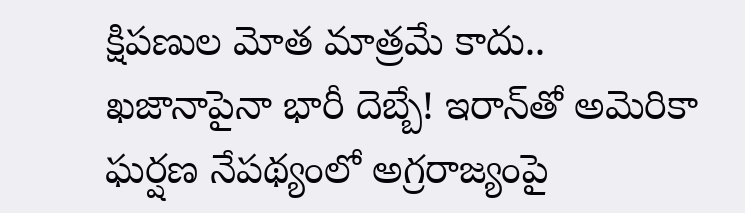క్షిపణుల మోత మాత్రమే కాదు.. ఖజానాపైనా భారీ దెబ్బే! ఇరాన్‌తో అమెరికా ఘర్షణ నేపథ్యంలో అగ్రరాజ్యంపై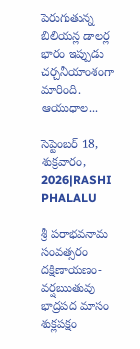పెరుగుతున్న బిలియన్ల డాలర్ల భారం ఇప్పుడు చర్చనీయాంశంగా మారింది. ఆయుధాల...

సెప్టెంబర్ 18, శుక్రవారం, 2026|RASHI PHALALU

శ్రీ పరాభవనామ సంవత్సరం దక్షిణాయణం-వర్షఋతువు భాద్రపద మాసం శుక్లపక్షం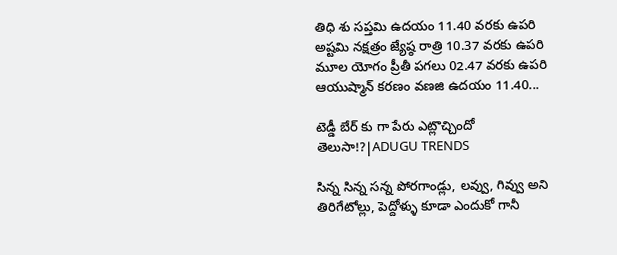తిధి శు సప్తమి ఉదయం 11.40 వరకు ఉపరి అష్టమి నక్షత్రం జ్యేష్ఠ రాత్రి 10.37 వరకు ఉపరి మూల యోగం ప్రీతీ పగలు 02.47 వరకు ఉపరి ఆయుష్మాన్ కరణం వణజి ఉదయం 11.40...

టెడ్డీ బేర్‌ కు గా పేరు ఎట్లొచ్చిందో తెలుసా!?|ADUGU TRENDS

సిన్న సిన్న సన్న పోరగాండ్లు, లవ్వు, గివ్వు అని తిరిగేటోల్లు, పెద్దోళ్ళు కూడా ఎందుకో గానీ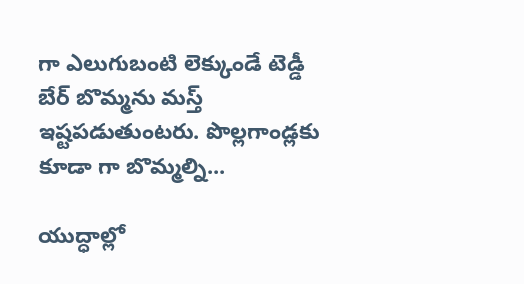గా ఎలుగుబంటి లెక్కుండే టెడ్డీ బేర్‌ బొమ్మను మస్త్ ఇష్టపడుతుంటరు. పొల్లగాండ్లకు కూడా గా బొమ్మల్ని...

యుద్ధాల్లో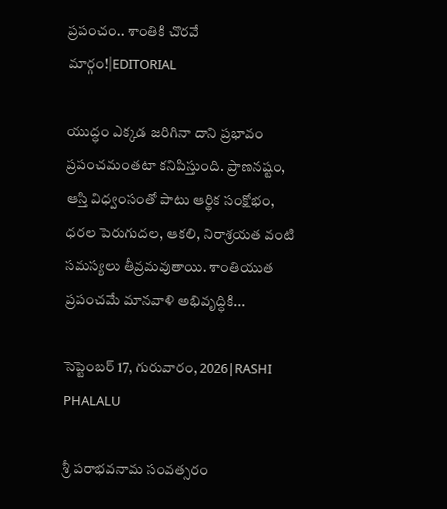ప్రపంచం.. శాంతికి చొరవే మార్గం!|EDITORIAL

యుద్ధం ఎక్కడ జరిగినా దాని ప్రభావం ప్రపంచమంతటా కనిపిస్తుంది. ప్రాణనష్టం, ఆస్తి విధ్వంసంతో పాటు ఆర్థిక సంక్షోభం, ధరల పెరుగుదల, ఆకలి, నిరాశ్రయత వంటి సమస్యలు తీవ్రమవుతాయి. శాంతియుత ప్రపంచమే మానవాళి అభివృద్ధికి...

సెప్టెంబర్ 17, గురువారం, 2026|RASHI PHALALU

శ్రీ పరాభవనామ సంవత్సరం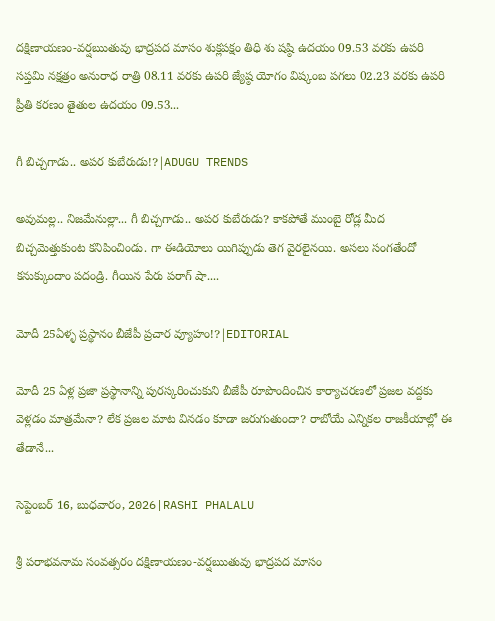దక్షిణాయణం-వర్షఋతువు భాద్రపద మాసం శుక్లపక్షం తిధి శు షష్ఠి ఉదయం 09.53 వరకు ఉపరి సప్తమి నక్షత్రం అనురాధ రాత్రి 08.11 వరకు ఉపరి జ్యేష్ఠ యోగం విష్కంబ పగలు 02.23 వరకు ఉపరి ప్రీతి కరణం తైతుల ఉదయం 09.53...

గీ బిచ్చగాడు.. అపర కుబేరుడు!?|ADUGU TRENDS

అవుమల్ల.. నిజమేనుల్లా... గీ బిచ్చగాడు.. అపర కుబేరుడు? కాకపోతే ముంబై రోడ్ల మీద బిచ్చమెత్తుకుంట కనిపించిండు. గా ఈడియోలు యిగిప్పుడు తెగ వైరలైనయి. అసలు సంగతేందో కనుక్కుందాం పదండ్రి. గీయిన పేరు పరాగ్ షా....

మోదీ 25ఏళ్ళ ప్రస్థానం బీజేపీ ప్రచార వ్యూహం!?|EDITORIAL

మోదీ 25 ఏళ్ల ప్రజా ప్రస్థానాన్ని పురస్కరించుకుని బీజేపీ రూపొందించిన కార్యాచరణలో ప్రజల వద్దకు వెళ్లడం మాత్రమేనా? లేక ప్రజల మాట వినడం కూడా జరుగుతుందా? రాబోయే ఎన్నికల రాజకీయాల్లో ఈ తేడానే...

సెప్టెంబర్ 16, బుధవారం, 2026|RASHI PHALALU

శ్రీ పరాభవనామ సంవత్సరం దక్షిణాయణం-వర్షఋతువు భాద్రపద మాసం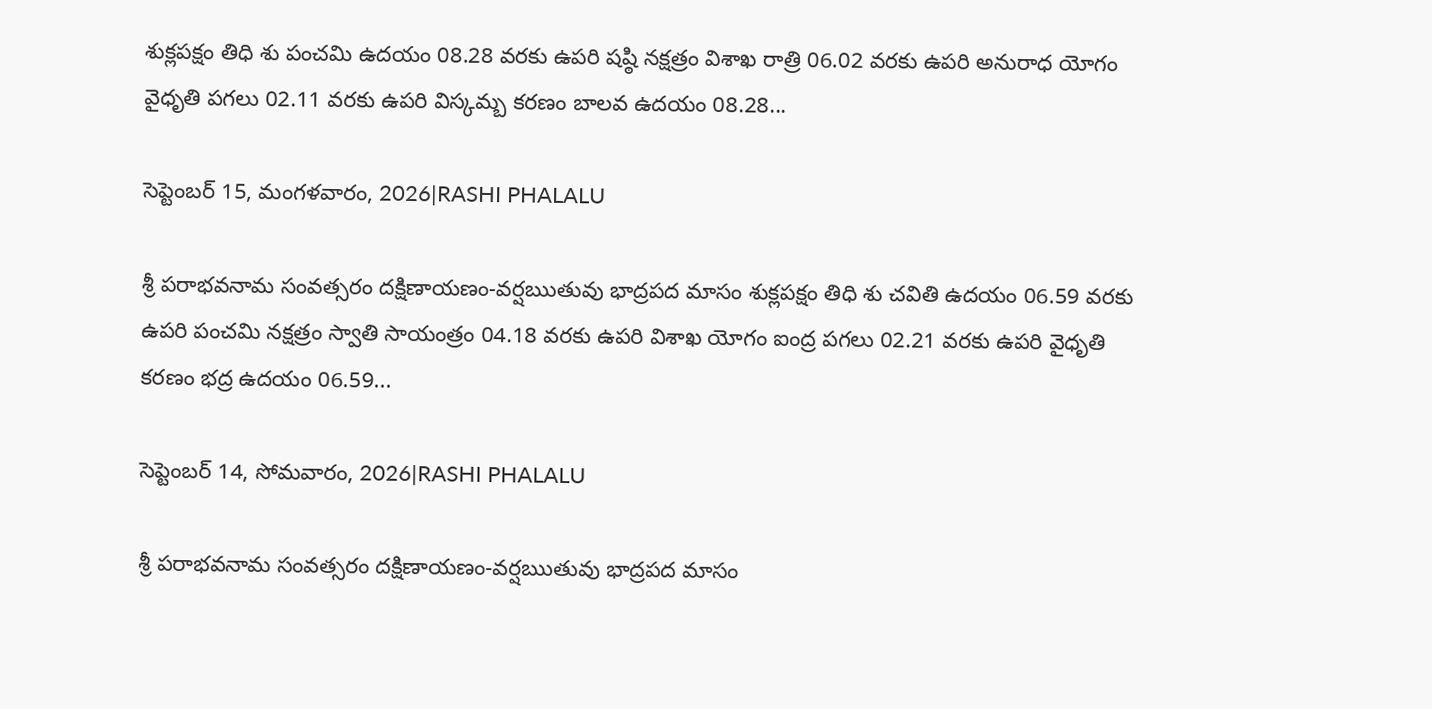శుక్లపక్షం తిధి శు పంచమి ఉదయం 08.28 వరకు ఉపరి షష్ఠి నక్షత్రం విశాఖ రాత్రి 06.02 వరకు ఉపరి అనురాధ యోగం వైధృతి పగలు 02.11 వరకు ఉపరి విస్కమ్బ కరణం బాలవ ఉదయం 08.28...

సెప్టెంబర్ 15, మంగళవారం, 2026|RASHI PHALALU

శ్రీ పరాభవనామ సంవత్సరం దక్షిణాయణం-వర్షఋతువు భాద్రపద మాసం శుక్లపక్షం తిధి శు చవితి ఉదయం 06.59 వరకు ఉపరి పంచమి నక్షత్రం స్వాతి సాయంత్రం 04.18 వరకు ఉపరి విశాఖ యోగం ఐంద్ర పగలు 02.21 వరకు ఉపరి వైధృతి కరణం భద్ర ఉదయం 06.59...

సెప్టెంబర్ 14, సోమవారం, 2026|RASHI PHALALU

శ్రీ పరాభవనామ సంవత్సరం దక్షిణాయణం-వర్షఋతువు భాద్రపద మాసం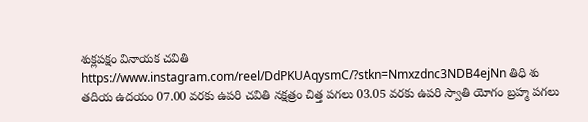శుక్లపక్షం వినాయక చవితి https://www.instagram.com/reel/DdPKUAqysmC/?stkn=Nmxzdnc3NDB4ejNn తిధి శు తదియ ఉదయం 07.00 వరకు ఉపరి చవితి నక్షత్రం చిత్త పగలు 03.05 వరకు ఉపరి స్వాతి యోగం బ్రహ్మ పగలు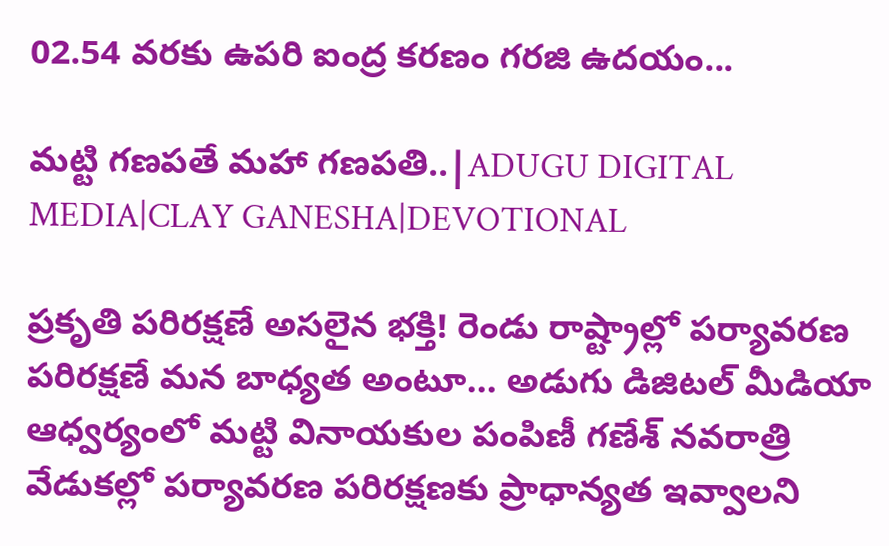02.54 వరకు ఉపరి ఐంద్ర కరణం గరజి ఉదయం...

మట్టి గణపతే మహా గణపతి..|ADUGU DIGITAL MEDIA|CLAY GANESHA|DEVOTIONAL

ప్రకృతి పరిరక్షణే అసలైన భక్తి! రెండు రాష్ట్రాల్లో పర్యావరణ పరిరక్షణే మన బాధ్యత అంటూ... అడుగు డిజిటల్ మీడియా ఆధ్వర్యంలో మట్టి వినాయకుల పంపిణీ గణేశ్ నవరాత్రి వేడుకల్లో పర్యావరణ పరిరక్షణకు ప్రాధాన్యత ఇవ్వాలని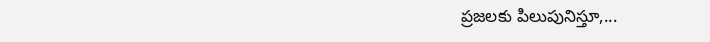ప్రజలకు పిలుపునిస్తూ,...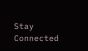Stay Connected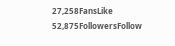27,258FansLike
52,875FollowersFollow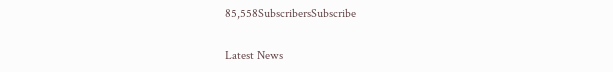85,558SubscribersSubscribe

Latest News